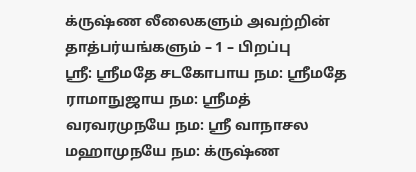க்ருஷ்ண லீலைகளும் அவற்றின் தாத்பர்யங்களும் – 1 – பிறப்பு
ஸ்ரீ: ஸ்ரீமதே சடகோபாய நம: ஸ்ரீமதே ராமாநுஜாய நம: ஸ்ரீமத் வரவரமுநயே நம: ஸ்ரீ வாநாசல மஹாமுநயே நம: க்ருஷ்ண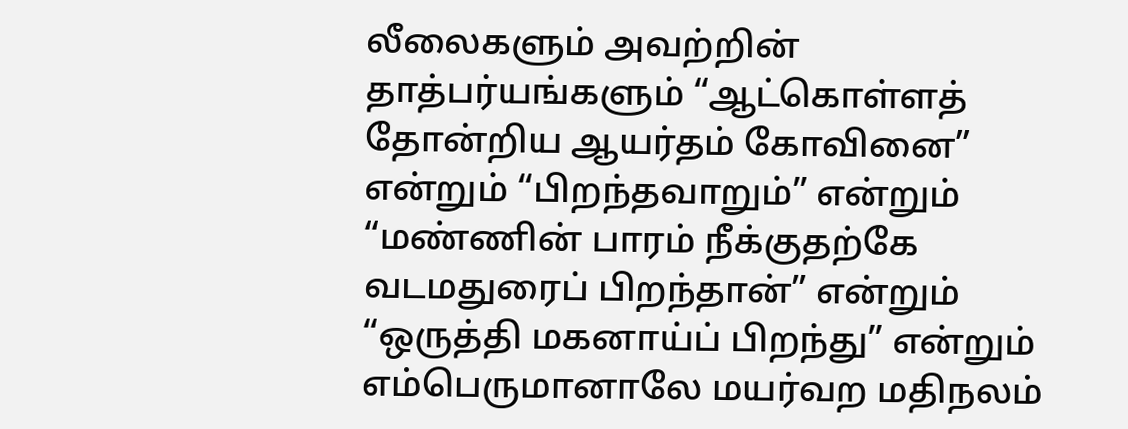லீலைகளும் அவற்றின் தாத்பர்யங்களும் “ஆட்கொள்ளத் தோன்றிய ஆயர்தம் கோவினை” என்றும் “பிறந்தவாறும்” என்றும் “மண்ணின் பாரம் நீக்குதற்கே வடமதுரைப் பிறந்தான்” என்றும் “ஒருத்தி மகனாய்ப் பிறந்து” என்றும் எம்பெருமானாலே மயர்வற மதிநலம்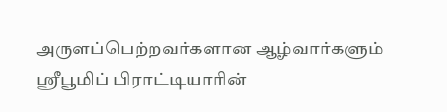அருளப்பெற்றவர்களான ஆழ்வார்களும் ஸ்ரீபூமிப் பிராட்டியாரின்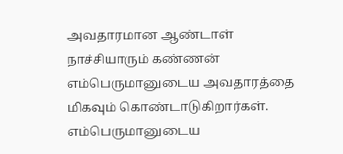அவதாரமான ஆண்டாள் நாச்சியாரும் கண்ணன் எம்பெருமானுடைய அவதாரத்தை மிகவும் கொண்டாடுகிறார்கள். எம்பெருமானுடைய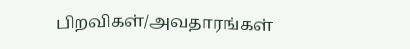பிறவிகள்/அவதாரங்கள்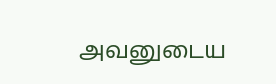அவனுடைய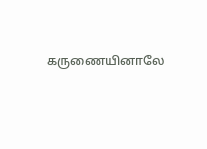கருணையினாலே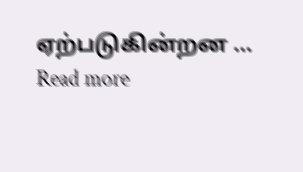ஏற்படுகின்றன … Read more